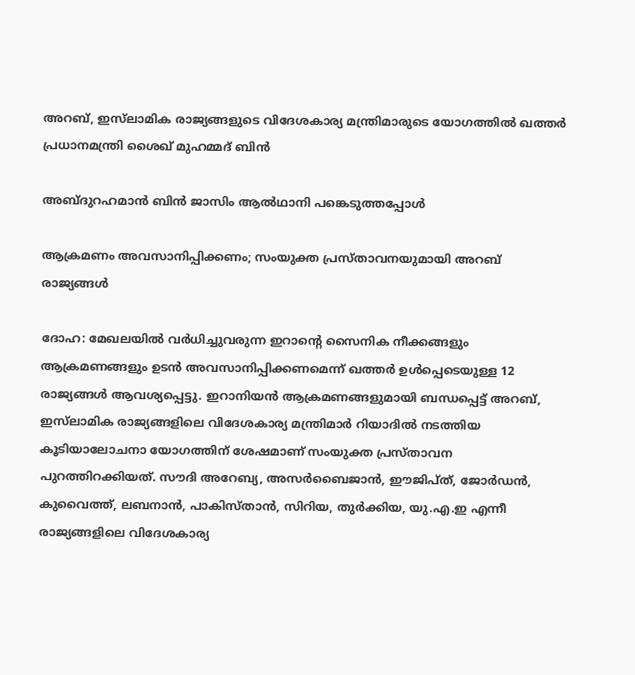അറബ്, ഇസ്‍ലാമിക രാജ്യങ്ങളുടെ വിദേശകാര്യ മന്ത്രിമാരുടെ യോഗത്തിൽ ഖത്തർ പ്രധാനമന്ത്രി ശൈഖ് മുഹമ്മദ് ബിൻ

അബ്ദുറഹമാൻ ബിൻ ജാസിം ആൽഥാനി പങ്കെടുത്തപ്പോൾ

ആക്രമണം അവസാനിപ്പിക്കണം; സംയുക്ത പ്രസ്താവനയുമായി അറബ് രാജ്യങ്ങൾ

ദോഹ: മേഖലയിൽ വർധിച്ചുവരുന്ന ഇറാന്റെ സൈനിക നീക്കങ്ങളും ആക്രമണങ്ങളും ഉടൻ അവസാനിപ്പിക്കണമെന്ന് ഖത്തർ ഉൾപ്പെടെയുള്ള 12 രാജ്യങ്ങൾ ആവശ്യപ്പെട്ടു. ഇറാനിയൻ ആക്രമണങ്ങളുമായി ബന്ധപ്പെട്ട് അറബ്, ഇസ്‌ലാമിക രാജ്യങ്ങളിലെ വിദേശകാര്യ മന്ത്രിമാർ റിയാദിൽ നടത്തിയ കൂടിയാലോചനാ യോഗത്തിന് ശേഷമാണ് സംയുക്ത പ്രസ്താവന പുറത്തിറക്കിയത്. സൗദി അറേബ്യ, അസർബൈജാൻ, ഈജിപ്ത്, ജോർഡൻ, കുവൈത്ത്, ലബനാൻ, പാകിസ്താൻ, സിറിയ, തുർക്കിയ, യു.എ.ഇ എന്നീ രാജ്യങ്ങളിലെ വിദേശകാര്യ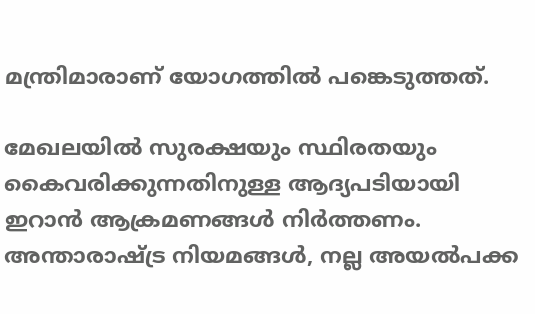മന്ത്രിമാരാണ് യോഗത്തിൽ പങ്കെടുത്തത്.

മേഖലയിൽ സുരക്ഷയും സ്ഥിരതയും കൈവരിക്കുന്നതിനുള്ള ആദ്യപടിയായി ഇറാൻ ആക്രമണങ്ങൾ നിർത്തണം. അന്താരാഷ്ട്ര നിയമങ്ങൾ, നല്ല അയൽപക്ക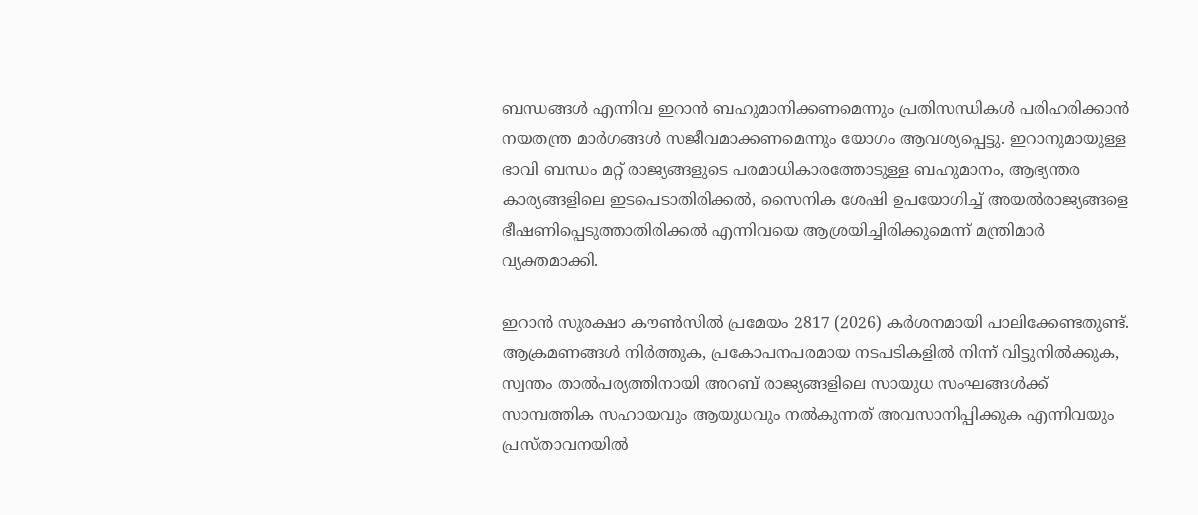ബന്ധങ്ങൾ എന്നിവ ഇറാൻ ബഹുമാനിക്കണമെന്നും പ്രതിസന്ധികൾ പരിഹരിക്കാൻ നയതന്ത്ര മാർഗങ്ങൾ സജീവമാക്കണമെന്നും യോഗം ആവശ്യപ്പെട്ടു. ഇറാനുമായുള്ള ഭാവി ബന്ധം മറ്റ് രാജ്യങ്ങളുടെ പരമാധികാരത്തോടുള്ള ബഹുമാനം, ആഭ്യന്തര കാര്യങ്ങളിലെ ഇടപെടാതിരിക്കൽ, സൈനിക ശേഷി ഉപയോഗിച്ച് അയൽരാജ്യങ്ങളെ ഭീഷണിപ്പെടുത്താതിരിക്കൽ എന്നിവയെ ആശ്രയിച്ചിരിക്കുമെന്ന് മന്ത്രിമാർ വ്യക്തമാക്കി.

ഇറാൻ സുരക്ഷാ കൗൺസിൽ പ്രമേയം 2817 (2026) കർശനമായി പാലിക്കേണ്ടതുണ്ട്. ആക്രമണങ്ങൾ നിർത്തുക, പ്രകോപനപരമായ നടപടികളിൽ നിന്ന് വിട്ടുനിൽക്കുക, സ്വന്തം താൽപര്യത്തിനായി അറബ് രാജ്യങ്ങളിലെ സായുധ സംഘങ്ങൾക്ക് സാമ്പത്തിക സഹായവും ആയുധവും നൽകുന്നത് അവസാനിപ്പിക്കുക എന്നിവയും പ്രസ്താവനയിൽ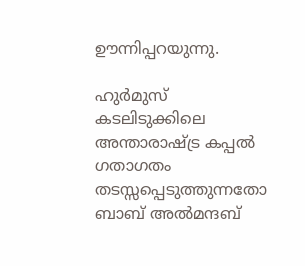ഊന്നിപ്പറയുന്നു.

ഹുർമുസ് കടലിടുക്കിലെ അന്താരാഷ്ട്ര കപ്പൽ ഗതാഗതം തടസ്സപ്പെടുത്തുന്നതോ ബാബ് അൽമന്ദബ്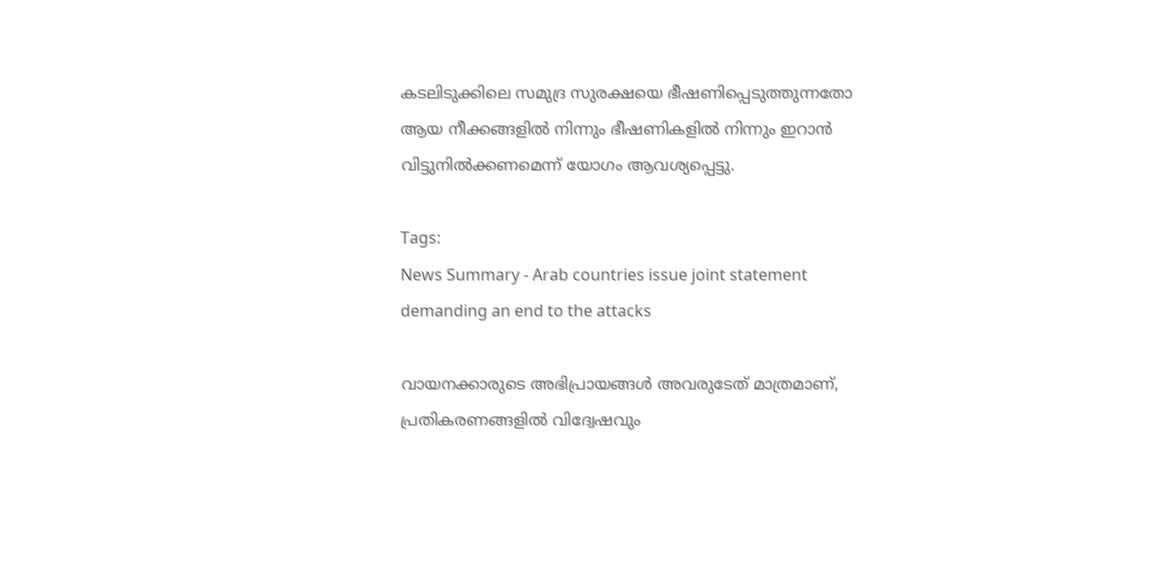കടലിടുക്കിലെ സമുദ്ര സുരക്ഷയെ ഭീഷണിപ്പെടുത്തുന്നതോ ആയ നീക്കങ്ങളിൽ നിന്നും ഭീഷണികളിൽ നിന്നും ഇറാൻ വിട്ടുനിൽക്കണമെന്ന് യോഗം ആവശ്യപ്പെട്ടു.

Tags:
News Summary - Arab countries issue joint statement demanding an end to the attacks

വായനക്കാരുടെ അഭിപ്രായങ്ങള്‍ അവരുടേത് മാത്രമാണ്, പ്രതികരണങ്ങളിൽ വിദ്വേഷവും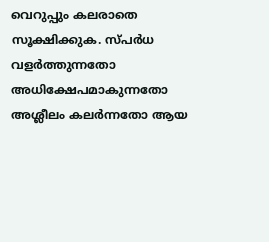വെറുപ്പും കലരാതെ സൂക്ഷിക്കുക. സ്പർധ വളർത്തുന്നതോ അധിക്ഷേപമാകുന്നതോ അശ്ലീലം കലർന്നതോ ആയ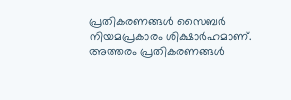പ്രതികരണങ്ങൾ സൈബർ നിയമപ്രകാരം ശിക്ഷാർഹമാണ്. അത്തരം പ്രതികരണങ്ങൾ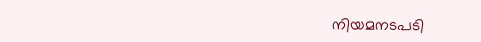നിയമനടപടി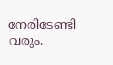നേരിടേണ്ടി വരും.